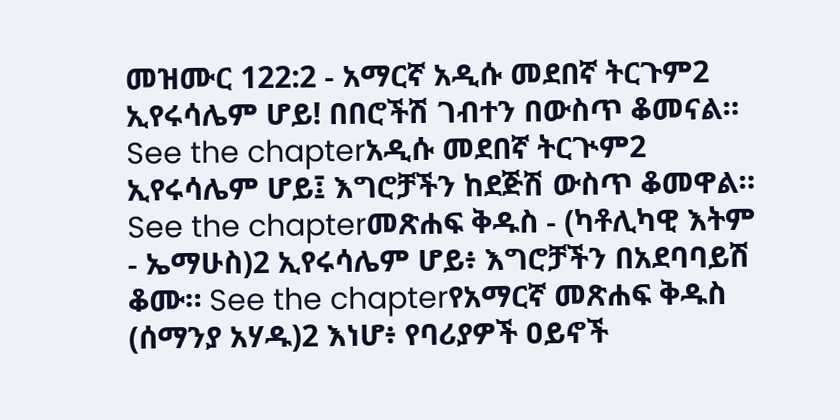መዝሙር 122:2 - አማርኛ አዲሱ መደበኛ ትርጉም2 ኢየሩሳሌም ሆይ! በበሮችሽ ገብተን በውስጥ ቆመናል። See the chapterአዲሱ መደበኛ ትርጒም2 ኢየሩሳሌም ሆይ፤ እግሮቻችን ከደጅሽ ውስጥ ቆመዋል። See the chapterመጽሐፍ ቅዱስ - (ካቶሊካዊ እትም - ኤማሁስ)2 ኢየሩሳሌም ሆይ፥ እግሮቻችን በአደባባይሽ ቆሙ። See the chapterየአማርኛ መጽሐፍ ቅዱስ (ሰማንያ አሃዱ)2 እነሆ፥ የባሪያዎች ዐይኖች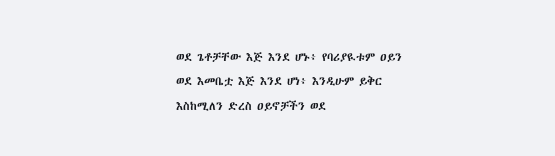ወደ ጌቶቻቸው እጅ እንደ ሆኑ፥ የባሪያዪቱም ዐይን ወደ እመቤቷ እጅ እንደ ሆነ፥ እንዲሁም ይቅር እስከሚለን ድረስ ዐይኖቻችን ወደ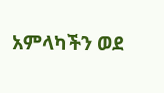አምላካችን ወደ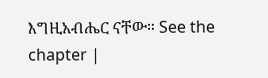እግዚአብሔር ናቸው። See the chapter |